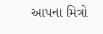આપના મિત્રો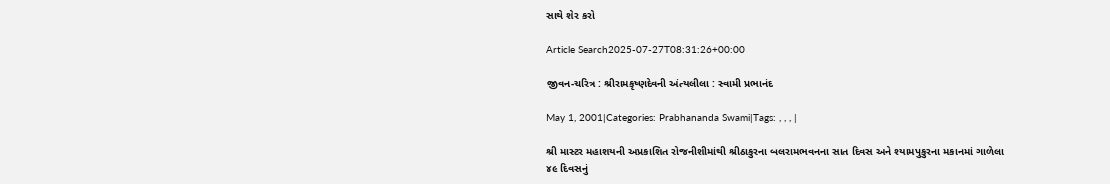સાથે શેર કરો

Article Search2025-07-27T08:31:26+00:00

જીવન-ચરિત્ર : શ્રીરામકૃષ્ણદેવની અંત્યલીલા : સ્વામી પ્રભાનંદ

May 1, 2001|Categories: Prabhananda Swami|Tags: , , , |

શ્રી માસ્ટર મહાશયની અપ્રકાશિત રોજનીશીમાંથી શ્રીઠાકુરના બલરામભવનના સાત દિવસ અને શ્યામપુકુરના મકાનમાં ગાળેલા ૪૯ દિવસનું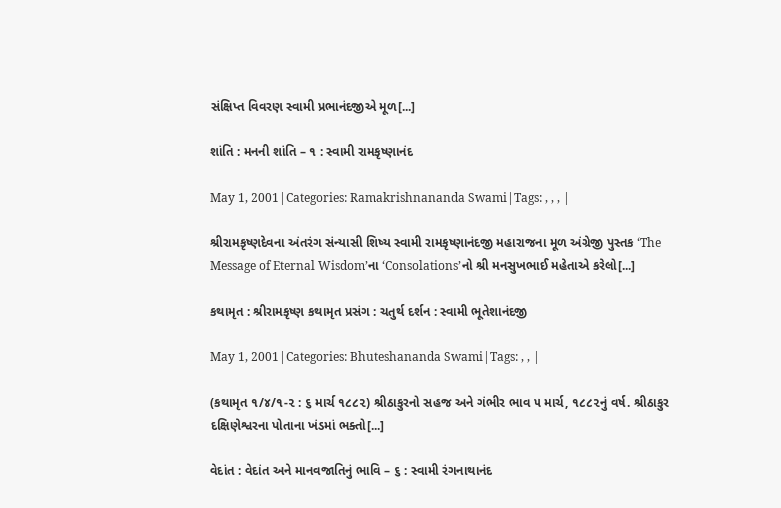સંક્ષિપ્ત વિવરણ સ્વામી પ્રભાનંદજીએ મૂળ[...]

શાંતિ : મનની શાંતિ – ૧ : સ્વામી રામકૃષ્ણાનંદ

May 1, 2001|Categories: Ramakrishnananda Swami|Tags: , , , |

શ્રીરામકૃષ્ણદેવના અંતરંગ સંન્યાસી શિષ્ય સ્વામી રામકૃષ્ણાનંદજી મહારાજના મૂળ અંગ્રેજી પુસ્તક ‘The Message of Eternal Wisdom’ના ‘Consolations’નો શ્રી મનસુખભાઈ મહેતાએ કરેલો[...]

કથામૃત : શ્રીરામકૃષ્ણ કથામૃત પ્રસંગ : ચતુર્થ દર્શન : સ્વામી ભૂતેશાનંદજી

May 1, 2001|Categories: Bhuteshananda Swami|Tags: , , |

(કથામૃત ૧/૪/૧-૨ : ૬ માર્ચ ૧૮૮૨) શ્રીઠાકુરનો સહજ અને ગંભીર ભાવ ૫ માર્ચ, ૧૮૮૨નું વર્ષ. શ્રીઠાકુર દક્ષિણેશ્વરના પોતાના ખંડમાં ભક્તો[...]

વેદાંત : વેદાંત અને માનવજાતિનું ભાવિ – ૬ : સ્વામી રંગનાથાનંદ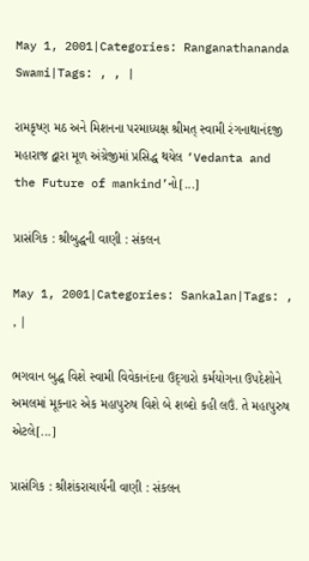May 1, 2001|Categories: Ranganathananda Swami|Tags: , , |

રામકૃષ્ણ મઠ અને મિશનના પરમાધ્યક્ષ શ્રીમત્ સ્વામી રંગનાથાનંદજી મહારાજ દ્વારા મૂળ અંગ્રેજીમાં પ્રસિદ્ધ થયેલ ‘Vedanta and the Future of mankind’નો[...]

પ્રાસંગિક : શ્રીબુદ્ધની વાણી : સંકલન

May 1, 2001|Categories: Sankalan|Tags: , , |

ભગવાન બુદ્ધ વિશે સ્વામી વિવેકાનંદના ઉદ્‌ગારો કર્મયોગના ઉપદેશોને અમલમાં મૂકનાર એક મહાપુરુષ વિશે બે શબ્દો કહી લઉં. તે મહાપુરુષ એટલે[...]

પ્રાસંગિક : શ્રીશંકરાચાર્યની વાણી : સંકલન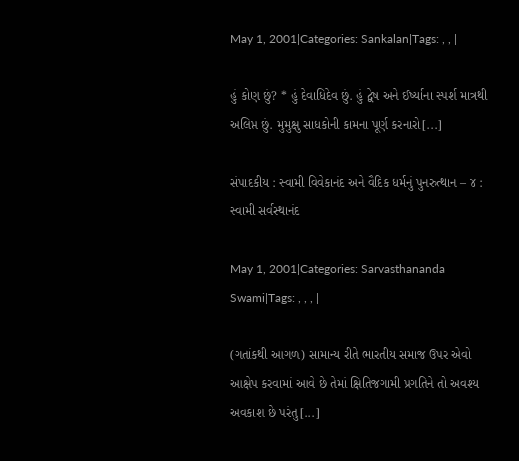May 1, 2001|Categories: Sankalan|Tags: , , |

હું કોણ છું? * હું દેવાધિદેવ છું. હું દ્વેષ અને ઈર્ષ્યાના સ્પર્શ માત્રથી અલિપ્ત છું. મુમુક્ષુ સાધકોની કામના પૂર્ણ કરનારો[...]

સંપાદકીય : સ્વામી વિવેકાનંદ અને વૈદિક ધર્મનું પુનરુત્થાન – ૪ : સ્વામી સર્વસ્થાનંદ

May 1, 2001|Categories: Sarvasthananda Swami|Tags: , , , |

(ગતાંકથી આગળ) સામાન્ય રીતે ભારતીય સમાજ ઉપર એવો આક્ષેપ કરવામાં આવે છે તેમાં ક્ષિતિજગામી પ્રગતિને તો અવશ્ય અવકાશ છે પરંતુ[...]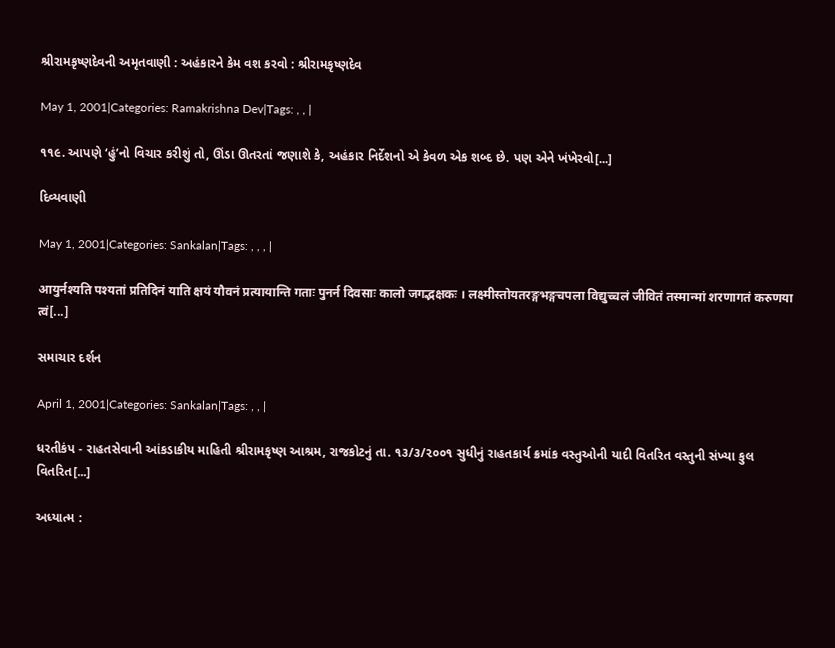શ્રીરામકૃષ્ણદેવની અમૃતવાણી : અહંકારને કેમ વશ કરવો : શ્રીરામકૃષ્ણદેવ

May 1, 2001|Categories: Ramakrishna Dev|Tags: , , |

૧૧૯. આપણે ‘હું’નો વિચાર કરીશું તો, ઊંડા ઊતરતાં જણાશે કે, અહંકાર નિર્દેશનો એ કેવળ એક શબ્દ છે. પણ એને ખંખેરવો[...]

દિવ્યવાણી

May 1, 2001|Categories: Sankalan|Tags: , , , |

आयुर्नश्यति पश्यतां प्रतिदिनं याति क्षयं यौवनं प्रत्यायान्ति गताः पुनर्न दिवसाः कालो जगद्भक्षकः । लक्ष्मीस्तोयतरङ्गभङ्गचपला विद्युच्चलं जीवितं तस्मान्मां शरणागतं करुणया त्वं[...]

સમાચાર દર્શન

April 1, 2001|Categories: Sankalan|Tags: , , |

ધરતીકંપ - રાહતસેવાની આંકડાકીય માહિતી શ્રીરામકૃષ્ણ આશ્રમ, રાજકોટનું તા. ૧૩/૩/૨૦૦૧ સુધીનું રાહતકાર્ય ક્રમાંક વસ્તુઓની યાદી વિતરિત વસ્તુની સંખ્યા કુલ વિતરિત[...]

અધ્યાત્મ :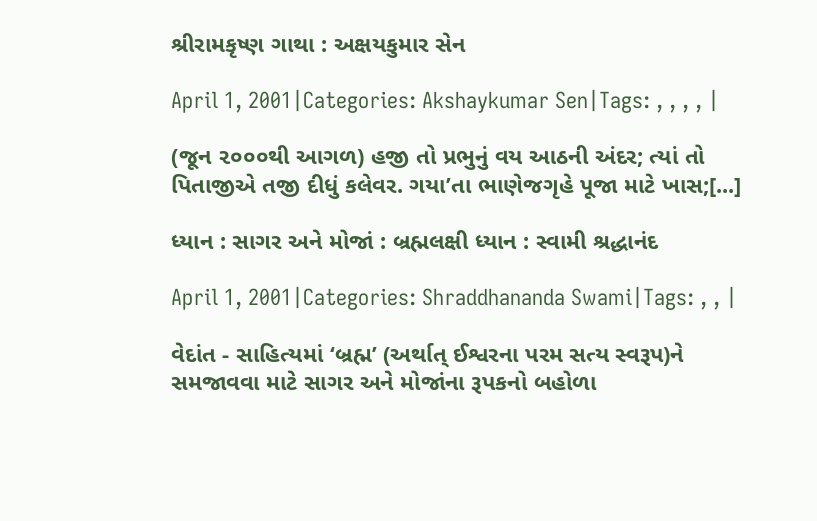શ્રીરામકૃષ્ણ ગાથા : અક્ષયકુમાર સેન

April 1, 2001|Categories: Akshaykumar Sen|Tags: , , , , |

(જૂન ૨૦૦૦થી આગળ) હજી તો પ્રભુનું વય આઠની અંદર; ત્યાં તો પિતાજીએ તજી દીધું કલેવર. ગયા’તા ભાણેજગૃહે પૂજા માટે ખાસ;[...]

ધ્યાન : સાગર અને મોજાં : બ્રહ્મલક્ષી ધ્યાન : સ્વામી શ્રદ્ધાનંદ

April 1, 2001|Categories: Shraddhananda Swami|Tags: , , |

વેદાંત - સાહિત્યમાં ‘બ્રહ્મ’ (અર્થાત્ ઈશ્વરના પરમ સત્ય સ્વરૂપ)ને સમજાવવા માટે સાગર અને મોજાંના રૂપકનો બહોળા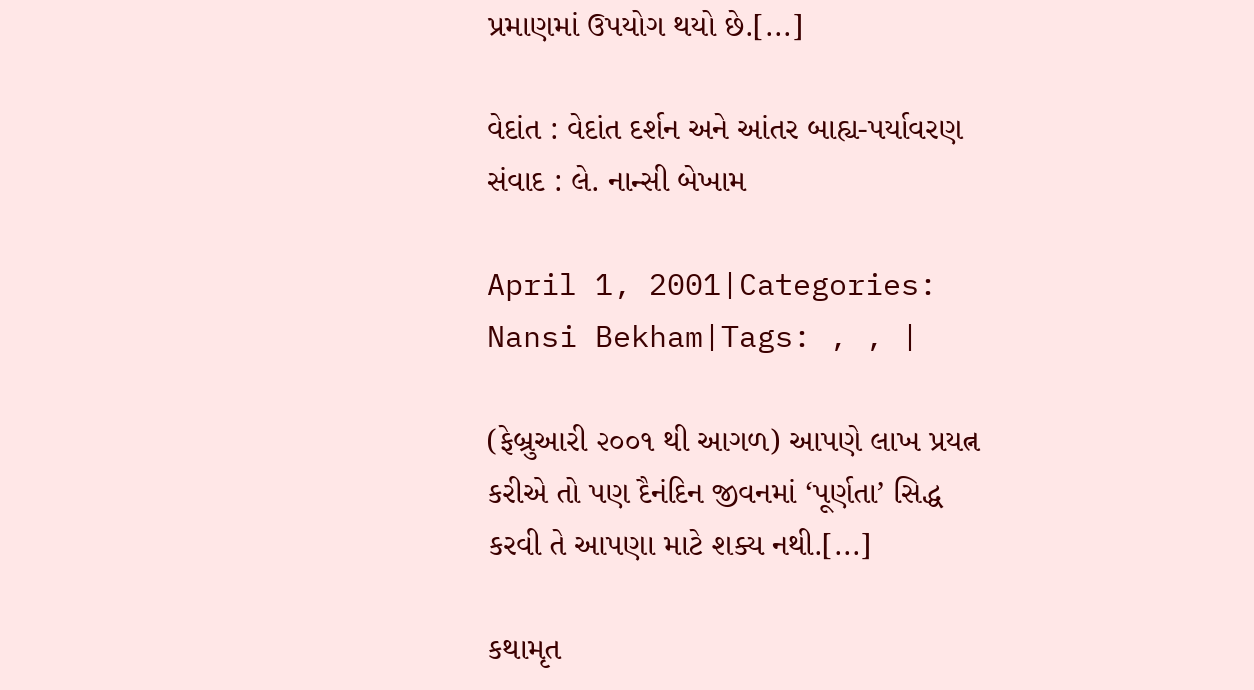પ્રમાણમાં ઉપયોગ થયો છે.[...]

વેદાંત : વેદાંત દર્શન અને આંતર બાહ્ય-પર્યાવરણ સંવાદ : લે. નાન્સી બેખામ

April 1, 2001|Categories: Nansi Bekham|Tags: , , |

(ફેબ્રુઆરી ૨૦૦૧ થી આગળ) આપણે લાખ પ્રયત્ન કરીએ તો પણ દૈનંદિન જીવનમાં ‘પૂર્ણતા’ સિદ્ધ કરવી તે આપણા માટે શક્ય નથી.[...]

કથામૃત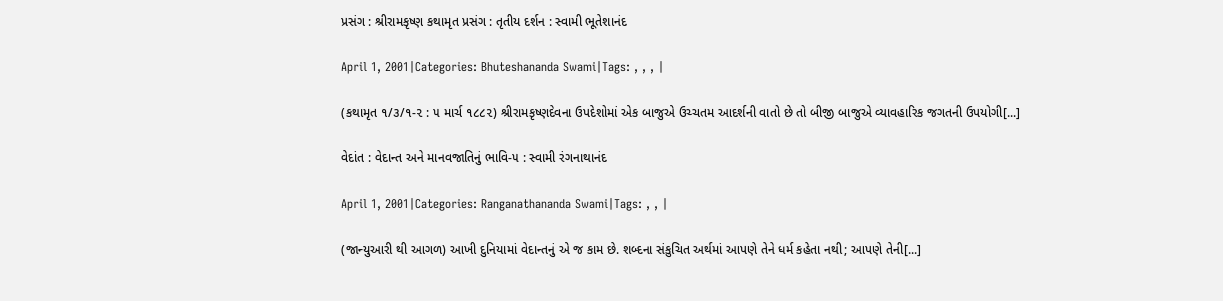પ્રસંગ : શ્રીરામકૃષ્ણ કથામૃત પ્રસંગ : તૃતીય દર્શન : સ્વામી ભૂતેશાનંદ

April 1, 2001|Categories: Bhuteshananda Swami|Tags: , , , |

(કથામૃત ૧/૩/૧-૨ : ૫ માર્ચ ૧૮૮૨) શ્રીરામકૃષ્ણદેવના ઉપદેશોમાં એક બાજુએ ઉચ્ચતમ આદર્શની વાતો છે તો બીજી બાજુએ વ્યાવહારિક જગતની ઉપયોગી[...]

વેદાંત : વેદાન્ત અને માનવજાતિનું ભાવિ-૫ : સ્વામી રંગનાથાનંદ

April 1, 2001|Categories: Ranganathananda Swami|Tags: , , |

(જાન્યુઆરી થી આગળ) આખી દુનિયામાં વેદાન્તનું એ જ કામ છે. શબ્દના સંકુચિત અર્થમાં આપણે તેને ધર્મ કહેતા નથી; આપણે તેની[...]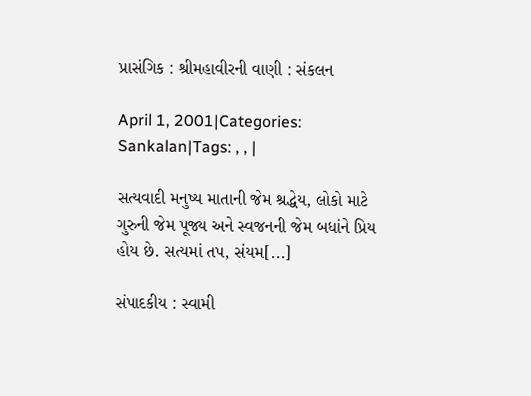પ્રાસંગિક : શ્રીમહાવીરની વાણી : સંકલન

April 1, 2001|Categories: Sankalan|Tags: , , |

સત્યવાદી મનુષ્ય માતાની જેમ શ્રદ્ધેય, લોકો માટે ગુરુની જેમ પૂજ્ય અને સ્વજનની જેમ બધાંને પ્રિય હોય છે. સત્યમાં તપ, સંયમ[...]

સંપાદકીય : સ્વામી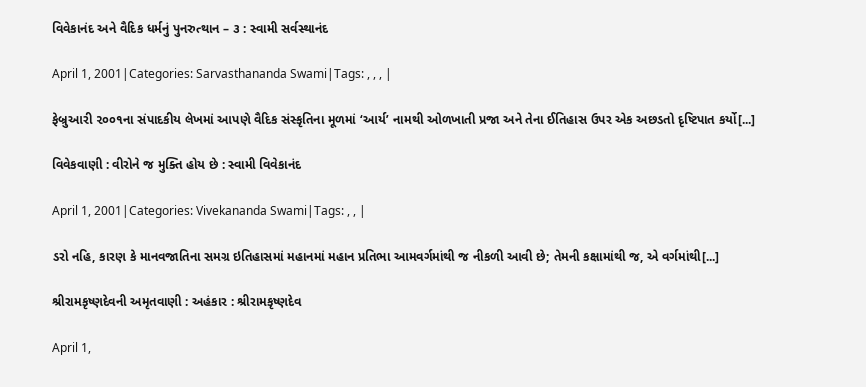વિવેકાનંદ અને વૈદિક ધર્મનું પુનરુત્થાન – ૩ : સ્વામી સર્વસ્થાનંદ

April 1, 2001|Categories: Sarvasthananda Swami|Tags: , , , |

ફેબ્રુઆરી ૨૦૦૧ના સંપાદકીય લેખમાં આપણે વૈદિક સંસ્કૃતિના મૂળમાં ‘આર્ય’ નામથી ઓળખાતી પ્રજા અને તેના ઈતિહાસ ઉપર એક અછડતો દૃષ્ટિપાત કર્યો[...]

વિવેકવાણી : વીરોને જ મુક્તિ હોય છે : સ્વામી વિવેકાનંદ

April 1, 2001|Categories: Vivekananda Swami|Tags: , , |

ડરો નહિ, કારણ કે માનવજાતિના સમગ્ર ઇતિહાસમાં મહાનમાં મહાન પ્રતિભા આમવર્ગમાંથી જ નીકળી આવી છે; તેમની કક્ષામાંથી જ, એ વર્ગમાંથી[...]

શ્રીરામકૃષ્ણદેવની અમૃતવાણી : અહંકાર : શ્રીરામકૃષ્ણદેવ

April 1,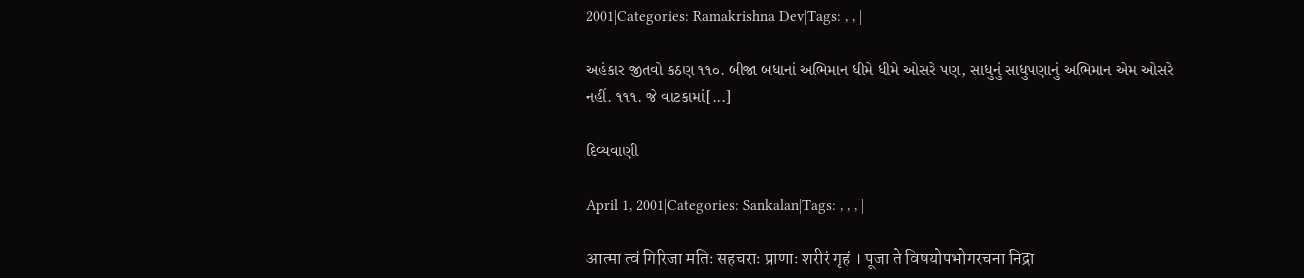2001|Categories: Ramakrishna Dev|Tags: , , |

અહંકાર જીતવો કઠણ ૧૧૦. બીજા બધાનાં અભિમાન ધીમે ધીમે ઓસરે પણ, સાધુનું સાધુપણાનું અભિમાન એમ ઓસરે નહીં. ૧૧૧. જે વાટકામાં[...]

દિવ્યવાણી

April 1, 2001|Categories: Sankalan|Tags: , , , |

आत्मा त्वं गिरिजा मतिः सहचराः प्राणाः शरीरं गृहं । पूजा ते विषयोपभोगरचना निद्रा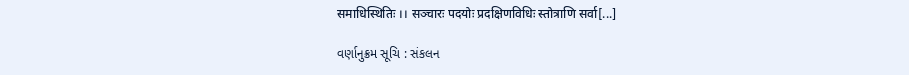समाधिस्थितिः ।। सञ्चारः पदयोः प्रदक्षिणविधिः स्तोत्राणि सर्वा[...]

વર્ણાનુક્રમ સૂચિ : સંકલન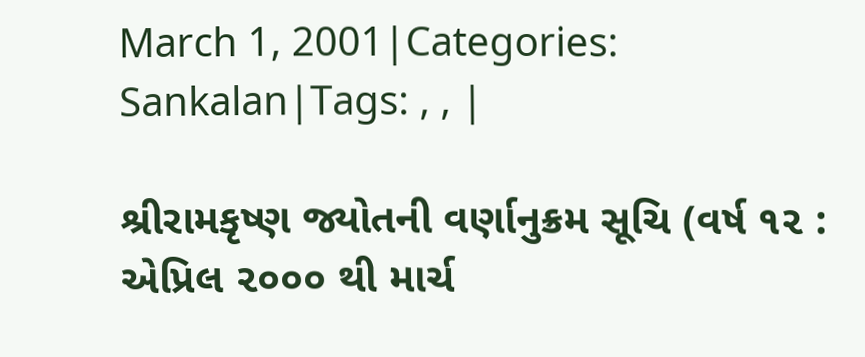March 1, 2001|Categories: Sankalan|Tags: , , |

શ્રીરામકૃષ્ણ જ્યોતની વર્ણાનુક્રમ સૂચિ (વર્ષ ૧૨ : એપ્રિલ ૨૦૦૦ થી માર્ચ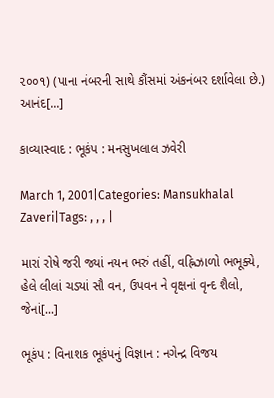૨૦૦૧) (પાના નંબરની સાથે કૌંસમાં અંકનંબર દર્શાવેલા છે.)  આનંદ[...]

કાવ્યાસ્વાદ : ભૂકંપ : મનસુખલાલ ઝવેરી

March 1, 2001|Categories: Mansukhalal Zaveri|Tags: , , , |

મારાં રોષે જરી જ્યાં નયન ભરું તહીં, વહ્નિઝાળો ભભૂક્યે, હેલે લીલાં ચડ્યાં સૌ વન, ઉપવન ને વૃક્ષનાં વૃન્દ શૈલો, જેનાં[...]

ભૂકંપ : વિનાશક ભૂકંપનું વિજ્ઞાન : નગેન્દ્ર વિજય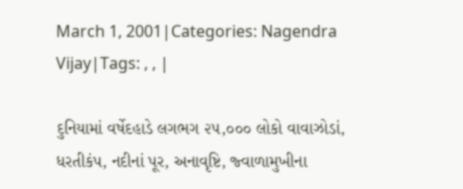March 1, 2001|Categories: Nagendra Vijay|Tags: , , |

દુનિયામાં વર્ષેદહાડે લગભગ ૨૫,૦૦૦ લોકો વાવાઝોડાં, ધરતીકંપ, નદીનાં પૂર, અનાવૃષ્ટિ, જ્વાળામુખીના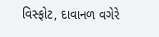વિસ્ફોટ, દાવાનળ વગેરે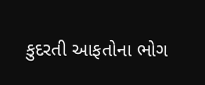કુદરતી આફતોના ભોગ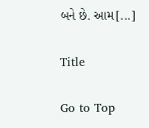બને છે. આમ[...]

Title

Go to Top